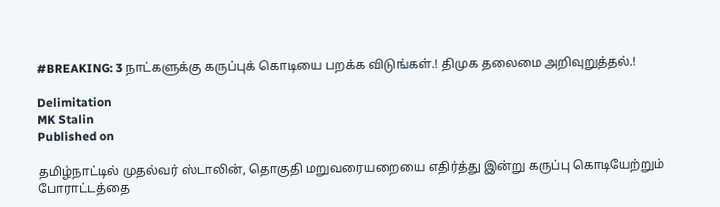#BREAKING: 3 நாட்களுக்கு கருப்புக் கொடியை பறக்க விடுங்கள்.! திமுக தலைமை அறிவுறுத்தல்.!

Delimitation
MK Stalin
Published on

தமிழ்நாட்டில் முதல்வர் ஸ்டாலின், தொகுதி மறுவரையறையை எதிர்த்து இன்று கருப்பு கொடியேற்றும் போராட்டத்தை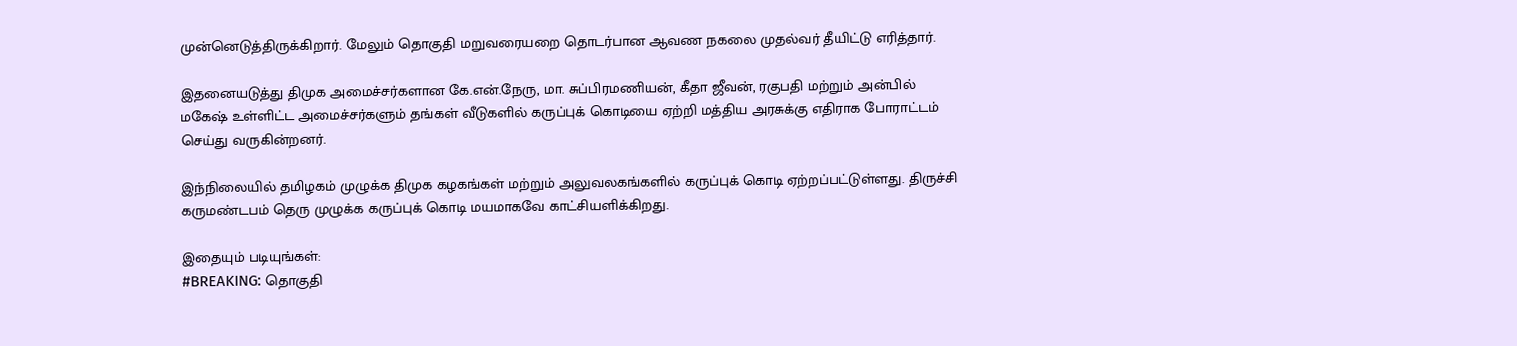முன்னெடுத்திருக்கிறார். மேலும் தொகுதி மறுவரையறை தொடர்பான ஆவண நகலை முதல்வர் தீயிட்டு எரித்தார்.

இதனையடுத்து திமுக அமைச்சர்களான கே.என்.நேரு, மா. சுப்பிரமணியன், கீதா ஜீவன், ரகுபதி மற்றும் அன்பில் மகேஷ் உள்ளிட்ட அமைச்சர்களும் தங்கள் வீடுகளில் கருப்புக் கொடியை ஏற்றி மத்திய அரசுக்கு எதிராக போராட்டம் செய்து வருகின்றனர்.

இந்நிலையில் தமிழகம் முழுக்க திமுக கழகங்கள் மற்றும் அலுவலகங்களில் கருப்புக் கொடி ஏற்றப்பட்டுள்ளது. திருச்சி கருமண்டபம் தெரு முழுக்க கருப்புக் கொடி மயமாகவே காட்சியளிக்கிறது.

இதையும் படியுங்கள்:
#BREAKING: தொகுதி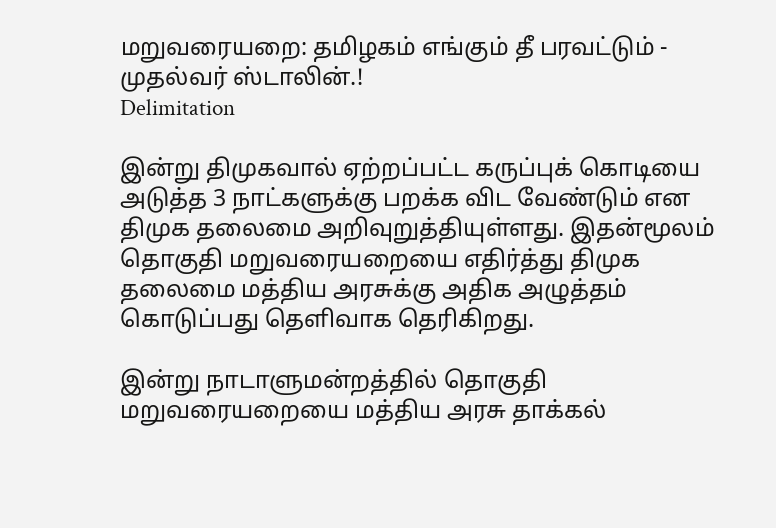மறுவரையறை: தமிழகம் எங்கும் தீ பரவட்டும் - முதல்வர் ஸ்டாலின்.!
Delimitation

இன்று திமுகவால் ஏற்றப்பட்ட கருப்புக் கொடியை அடுத்த 3 நாட்களுக்கு பறக்க விட வேண்டும் என திமுக தலைமை அறிவுறுத்தியுள்ளது. இதன்மூலம் தொகுதி மறுவரையறையை எதிர்த்து திமுக தலைமை மத்திய அரசுக்கு அதிக அழுத்தம் கொடுப்பது தெளிவாக தெரிகிறது.

இன்று நாடாளுமன்றத்தில் தொகுதி மறுவரையறையை மத்திய அரசு தாக்கல்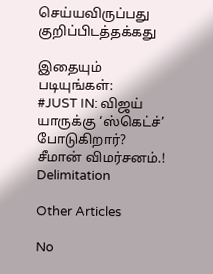செய்யவிருப்பது குறிப்பிடத்தக்கது

இதையும் படியுங்கள்:
#JUST IN: விஜய் யாருக்கு ‘ஸ்கெட்ச்’ போடுகிறார்? சீமான் விமர்சனம்.!
Delimitation

Other Articles

No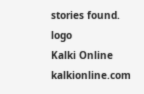stories found.
logo
Kalki Online
kalkionline.com